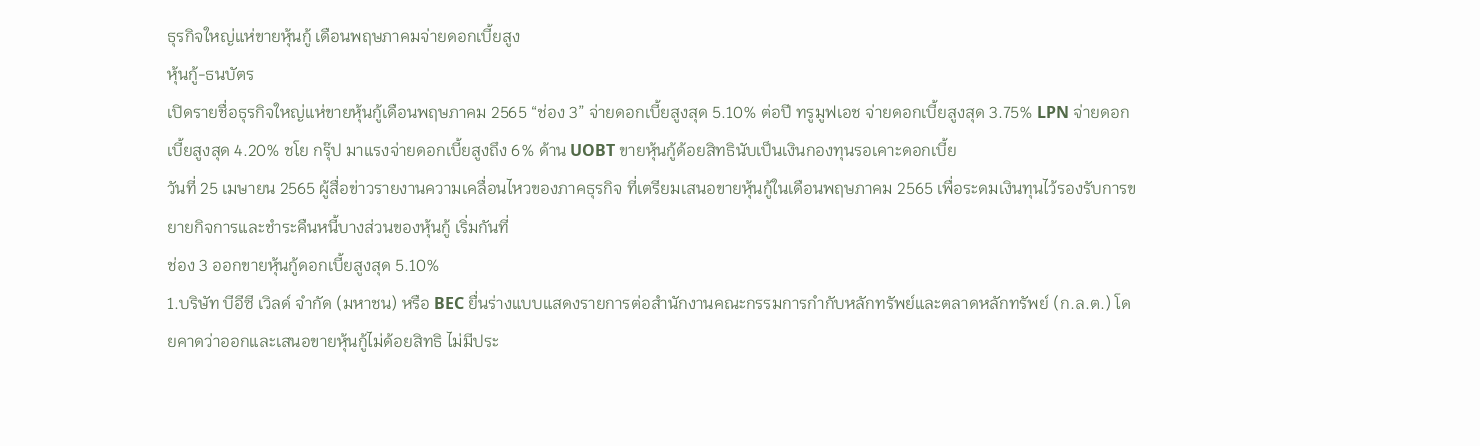ธุรกิจใหญ่แห่ขายหุ้นกู้ เดือนพฤษภาคมจ่ายดอกเบี้ยสูง
หุ้นกู้-ธนบัตร
เปิดรายชื่อธุรกิจใหญ่แห่ขายหุ้นกู้เดือนพฤษภาคม 2565 “ช่อง 3” จ่ายดอกเบี้ยสูงสุด 5.10% ต่อปี ทรูมูฟเอช จ่ายดอกเบี้ยสูงสุด 3.75% LPN จ่ายดอกเบี้ยสูงสุด 4.20% ชโย กรุ๊ป มาแรงจ่ายดอกเบี้ยสูงถึง 6% ด้าน UOBT ขายหุ้นกู้ด้อยสิทธินับเป็นเงินกองทุนรอเคาะดอกเบี้ย
วันที่ 25 เมษายน 2565 ผู้สื่อข่าวรายงานความเคลื่อนไหวของภาคธุรกิจ ที่เตรียมเสนอขายหุ้นกู้ในเดือนพฤษภาคม 2565 เพื่อระดมเงินทุนไว้รองรับการขยายกิจการและชำระคืนหนี้บางส่วนของหุ้นกู้ เริ่มกันที่
ช่อง 3 ออกขายหุ้นกู้ดอกเบี้ยสูงสุด 5.10%
1.บริษัท บีอีซี เวิลด์ จำกัด (มหาชน) หรือ BEC ยื่นร่างแบบแสดงรายการต่อสำนักงานคณะกรรมการกำกับหลักทรัพย์และตลาดหลักทรัพย์ (ก.ล.ต.) โดยคาดว่าออกและเสนอขายหุ้นกู้ไม่ด้อยสิทธิ ไม่มีประ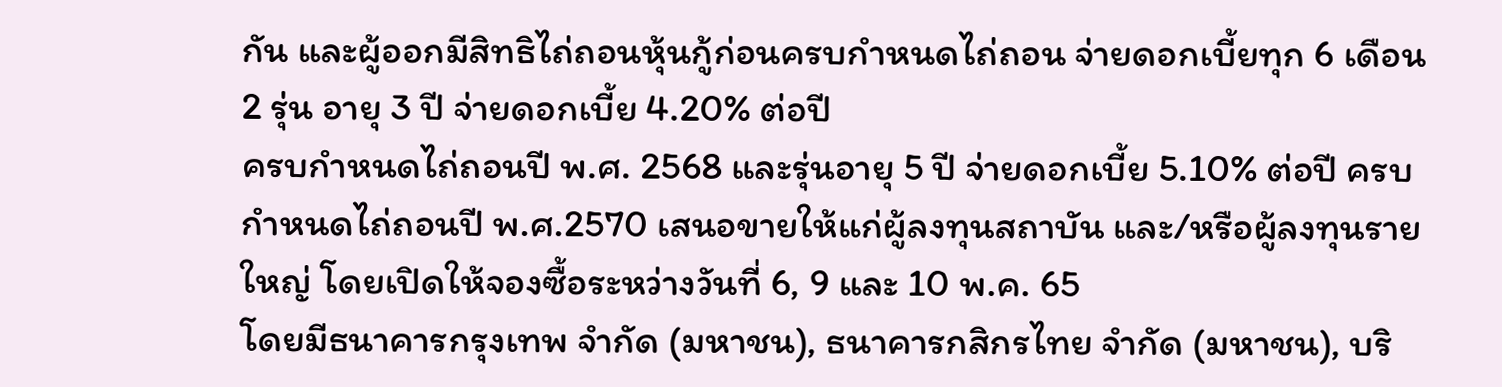กัน และผู้ออกมีสิทธิไถ่ถอนหุ้นกู้ก่อนครบกำหนดไถ่ถอน จ่ายดอกเบี้ยทุก 6 เดือน 2 รุ่น อายุ 3 ปี จ่ายดอกเบี้ย 4.20% ต่อปี
ครบกำหนดไถ่ถอนปี พ.ศ. 2568 และรุ่นอายุ 5 ปี จ่ายดอกเบี้ย 5.10% ต่อปี ครบกำหนดไถ่ถอนปี พ.ศ.2570 เสนอขายให้แก่ผู้ลงทุนสถาบัน และ/หรือผู้ลงทุนรายใหญ่ โดยเปิดให้จองซื้อระหว่างวันที่ 6, 9 และ 10 พ.ค. 65
โดยมีธนาคารกรุงเทพ จำกัด (มหาชน), ธนาคารกสิกรไทย จำกัด (มหาชน), บริ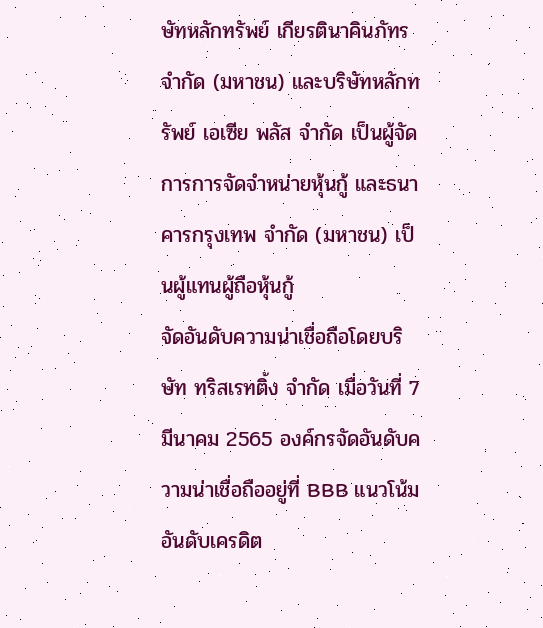ษัทหลักทรัพย์ เกียรตินาคินภัทร จำกัด (มหาชน) และบริษัทหลักทรัพย์ เอเซีย พลัส จำกัด เป็นผู้จัดการการจัดจำหน่ายหุ้นกู้ และธนาคารกรุงเทพ จำกัด (มหาชน) เป็นผู้แทนผู้ถือหุ้นกู้
จัดอันดับความน่าเชื่อถือโดยบริษัท ทริสเรทติ้ง จำกัด เมื่อวันที่ 7 มีนาคม 2565 องค์กรจัดอันดับความน่าเชื่อถืออยู่ที่ BBB แนวโน้มอันดับเครดิต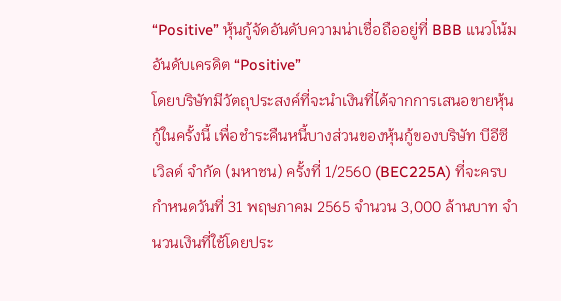“Positive” หุ้นกู้จัดอันดับความน่าเชื่อถืออยู่ที่ BBB แนวโน้มอันดับเครดิต “Positive”
โดยบริษัทมีวัตถุประสงค์ที่จะนำเงินที่ได้จากการเสนอขายหุ้นกู้ในครั้งนี้ เพื่อชำระคืนหนี้บางส่วนของหุ้นกู้ของบริษัท บีอีซี เวิลด์ จำกัด (มหาชน) ครั้งที่ 1/2560 (BEC225A) ที่จะครบกำหนดวันที่ 31 พฤษภาคม 2565 จำนวน 3,000 ล้านบาท จำนวนเงินที่ใช้โดยประ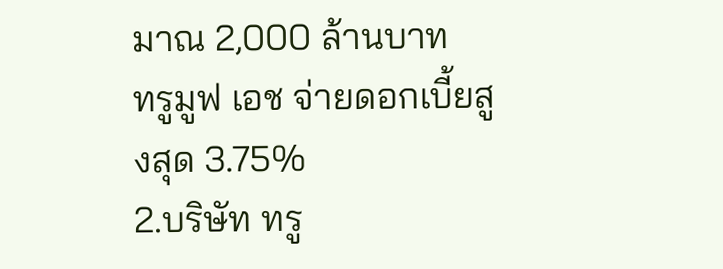มาณ 2,000 ล้านบาท
ทรูมูฟ เอช จ่ายดอกเบี้ยสูงสุด 3.75%
2.บริษัท ทรู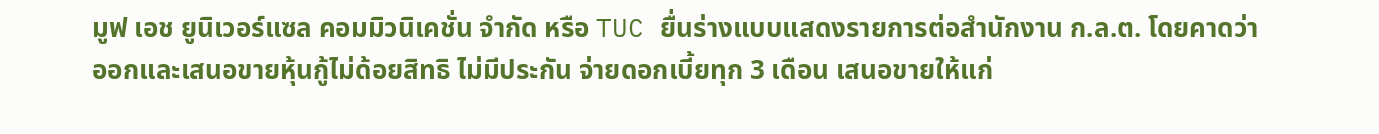มูฟ เอช ยูนิเวอร์แซล คอมมิวนิเคชั่น จำกัด หรือ TUC ยื่นร่างแบบแสดงรายการต่อสำนักงาน ก.ล.ต. โดยคาดว่าออกและเสนอขายหุ้นกู้ไม่ด้อยสิทธิ ไม่มีประกัน จ่ายดอกเบี้ยทุก 3 เดือน เสนอขายให้แก่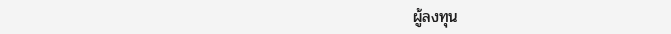ผู้ลงทุน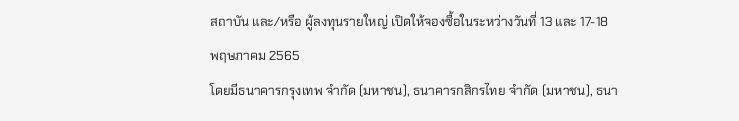สถาบัน และ/หรือ ผู้ลงทุนรายใหญ่ เปิดให้จองซื้อในระหว่างวันที่ 13 และ 17-18 พฤษภาคม 2565
โดยมีธนาคารกรุงเทพ จำกัด (มหาชน), ธนาคารกสิกรไทย จำกัด (มหาชน), ธนา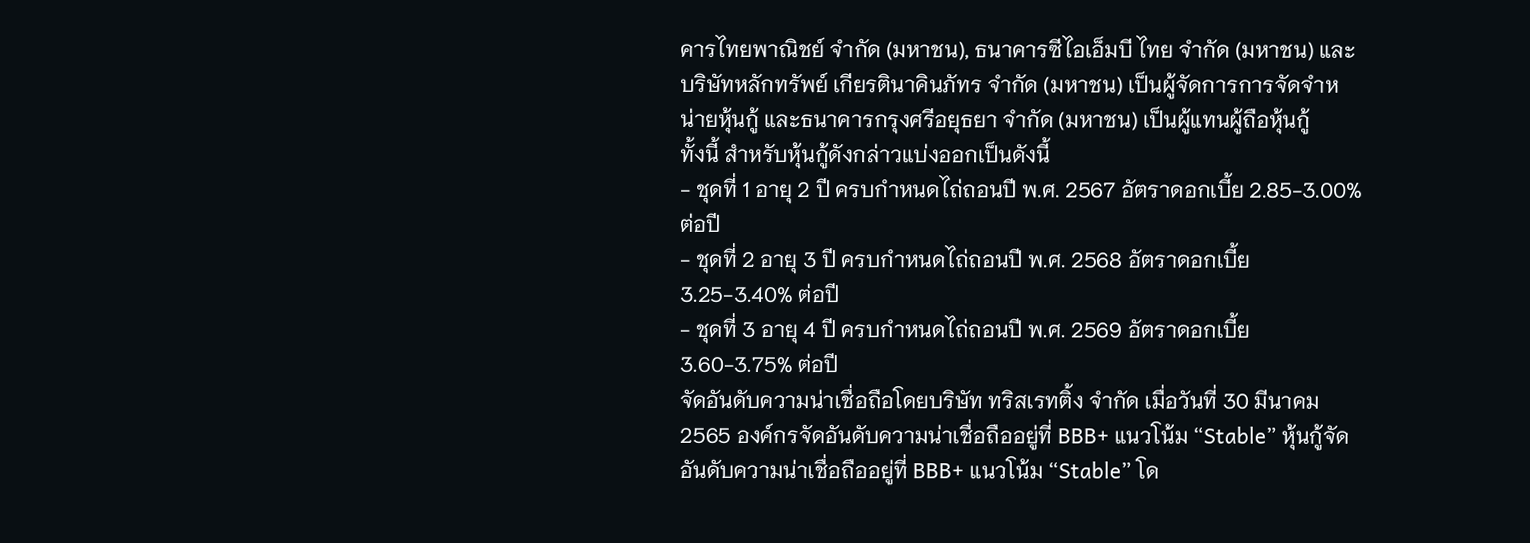คารไทยพาณิชย์ จำกัด (มหาชน), ธนาคารซีไอเอ็มบี ไทย จำกัด (มหาชน) และ บริษัทหลักทรัพย์ เกียรตินาคินภัทร จำกัด (มหาชน) เป็นผู้จัดการการจัดจำหน่ายหุ้นกู้ และธนาคารกรุงศรีอยุธยา จำกัด (มหาชน) เป็นผู้แทนผู้ถือหุ้นกู้
ทั้งนี้ สำหรับหุ้นกู้ดังกล่าวแบ่งออกเป็นดังนี้
- ชุดที่ 1 อายุ 2 ปี ครบกำหนดไถ่ถอนปี พ.ศ. 2567 อัตราดอกเบี้ย 2.85-3.00% ต่อปี
- ชุดที่ 2 อายุ 3 ปี ครบกำหนดไถ่ถอนปี พ.ศ. 2568 อัตราดอกเบี้ย 3.25-3.40% ต่อปี
- ชุดที่ 3 อายุ 4 ปี ครบกำหนดไถ่ถอนปี พ.ศ. 2569 อัตราดอกเบี้ย 3.60-3.75% ต่อปี
จัดอันดับความน่าเชื่อถือโดยบริษัท ทริสเรทติ้ง จำกัด เมื่อวันที่ 30 มีนาคม 2565 องค์กรจัดอันดับความน่าเชื่อถืออยู่ที่ BBB+ แนวโน้ม “Stable” หุ้นกู้จัดอันดับความน่าเชื่อถืออยู่ที่ BBB+ แนวโน้ม “Stable” โด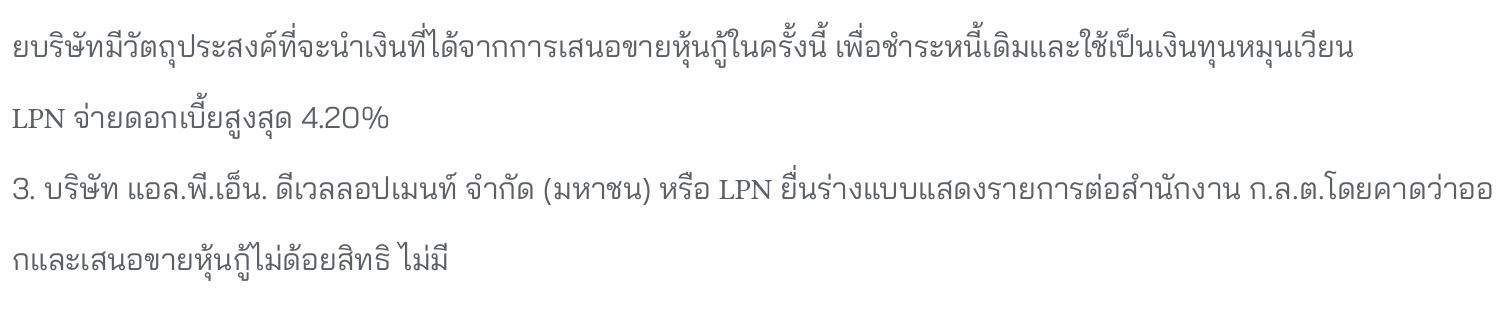ยบริษัทมีวัตถุประสงค์ที่จะนำเงินที่ได้จากการเสนอขายหุ้นกู้ในครั้งนี้ เพื่อชำระหนี้เดิมและใช้เป็นเงินทุนหมุนเวียน
LPN จ่ายดอกเบี้ยสูงสุด 4.20%
3. บริษัท แอล.พี.เอ็น. ดีเวลลอปเมนท์ จำกัด (มหาชน) หรือ LPN ยื่นร่างแบบแสดงรายการต่อสำนักงาน ก.ล.ต.โดยคาดว่าออกและเสนอขายหุ้นกู้ไม่ด้อยสิทธิ ไม่มี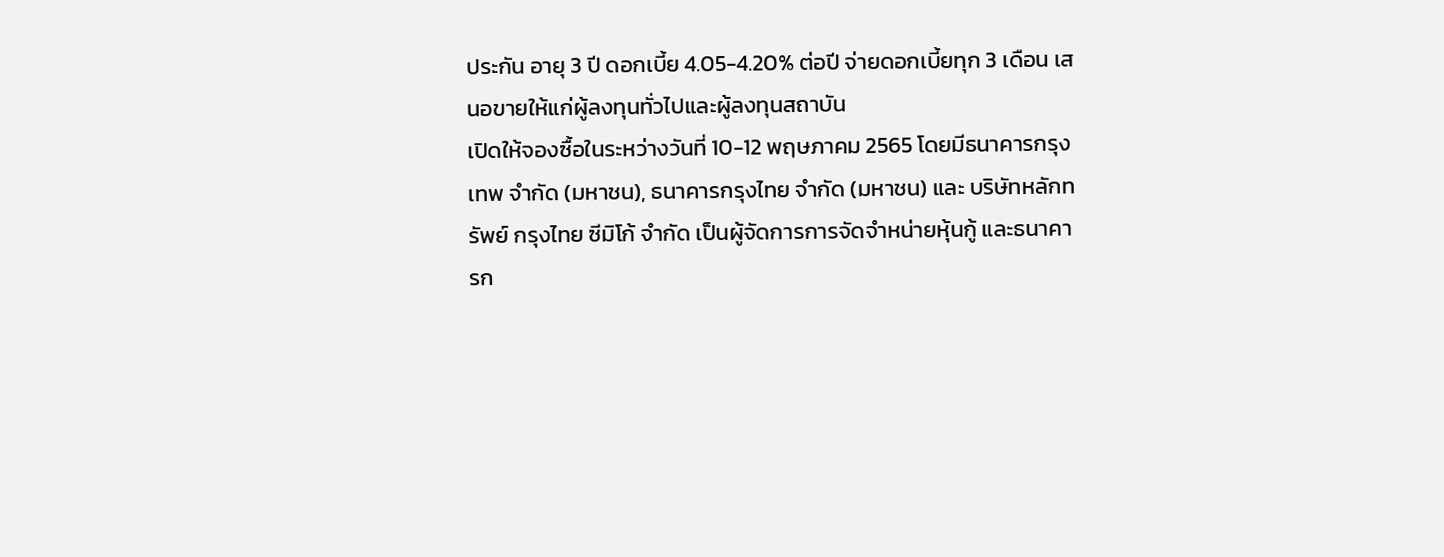ประกัน อายุ 3 ปี ดอกเบี้ย 4.05-4.20% ต่อปี จ่ายดอกเบี้ยทุก 3 เดือน เสนอขายให้แก่ผู้ลงทุนทั่วไปและผู้ลงทุนสถาบัน
เปิดให้จองซื้อในระหว่างวันที่ 10-12 พฤษภาคม 2565 โดยมีธนาคารกรุงเทพ จำกัด (มหาชน), ธนาคารกรุงไทย จำกัด (มหาชน) และ บริษัทหลักทรัพย์ กรุงไทย ซีมิโก้ จำกัด เป็นผู้จัดการการจัดจำหน่ายหุ้นกู้ และธนาคารก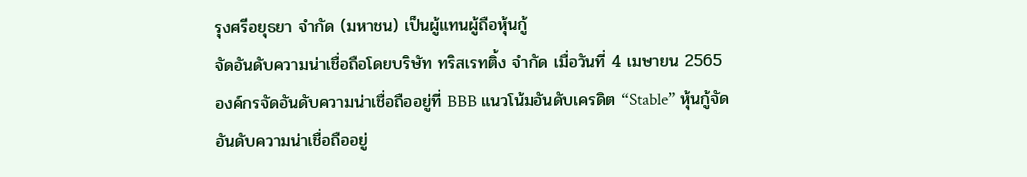รุงศรีอยุธยา จำกัด (มหาชน) เป็นผู้แทนผู้ถือหุ้นกู้
จัดอันดับความน่าเชื่อถือโดยบริษัท ทริสเรทติ้ง จำกัด เมื่อวันที่ 4 เมษายน 2565 องค์กรจัดอันดับความน่าเชื่อถืออยู่ที่ BBB แนวโน้มอันดับเครดิต “Stable” หุ้นกู้จัดอันดับความน่าเชื่อถืออยู่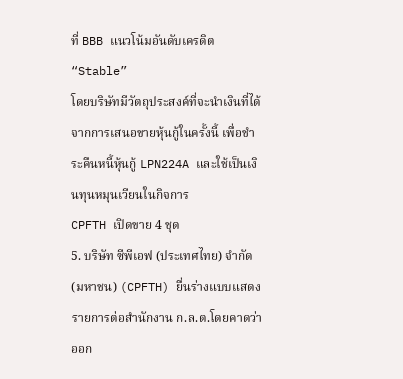ที่ BBB แนวโน้มอันดับเครดิต “Stable”
โดยบริษัทมีวัตถุประสงค์ที่จะนำเงินที่ได้จากการเสนอขายหุ้นกู้ในครั้งนี้ เพื่อชำระคืนหนี้หุ้นกู้ LPN224A และใช้เป็นเงินทุนหมุนเวียนในกิจการ
CPFTH เปิดขาย 4 ชุด
5. บริษัท ซีพีเอฟ (ประเทศไทย) จำกัด (มหาชน) (CPFTH) ยื่นร่างแบบแสดงรายการต่อสำนักงาน ก.ล.ต.โดยคาดว่าออก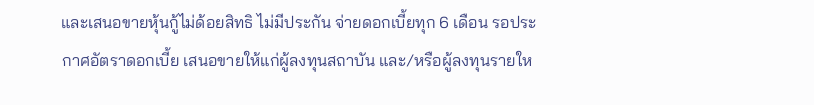และเสนอขายหุ้นกู้ไม่ด้อยสิทธิ ไม่มีประกัน จ่ายดอกเบี้ยทุก 6 เดือน รอประกาศอัตราดอกเบี้ย เสนอขายให้แก่ผู้ลงทุนสถาบัน และ/หรือผู้ลงทุนรายให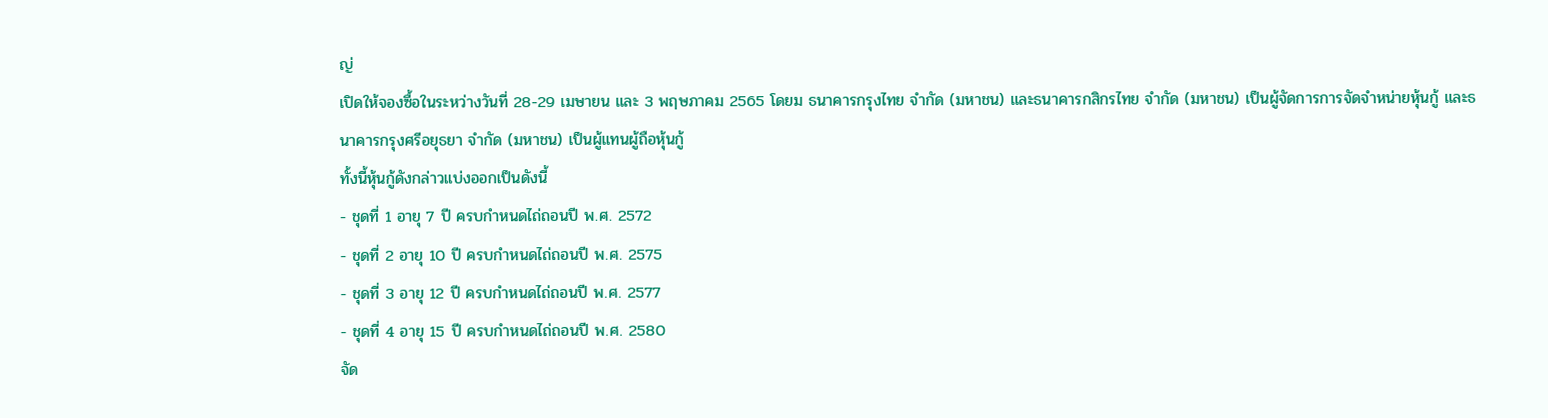ญ่
เปิดให้จองซื้อในระหว่างวันที่ 28-29 เมษายน และ 3 พฤษภาคม 2565 โดยม ธนาคารกรุงไทย จำกัด (มหาชน) และธนาคารกสิกรไทย จำกัด (มหาชน) เป็นผู้จัดการการจัดจำหน่ายหุ้นกู้ และธนาคารกรุงศรีอยุธยา จำกัด (มหาชน) เป็นผู้แทนผู้ถือหุ้นกู้
ทั้งนี้หุ้นกู้ดังกล่าวแบ่งออกเป็นดังนี้
- ชุดที่ 1 อายุ 7 ปี ครบกำหนดไถ่ถอนปี พ.ศ. 2572
- ชุดที่ 2 อายุ 10 ปี ครบกำหนดไถ่ถอนปี พ.ศ. 2575
- ชุดที่ 3 อายุ 12 ปี ครบกำหนดไถ่ถอนปี พ.ศ. 2577
- ชุดที่ 4 อายุ 15 ปี ครบกำหนดไถ่ถอนปี พ.ศ. 2580
จัด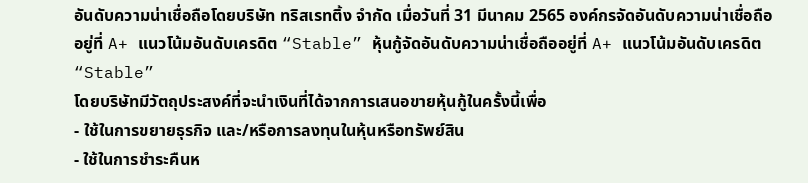อันดับความน่าเชื่อถือโดยบริษัท ทริสเรทติ้ง จำกัด เมื่อวันที่ 31 มีนาคม 2565 องค์กรจัดอันดับความน่าเชื่อถืออยู่ที่ A+ แนวโน้มอันดับเครดิต “Stable” หุ้นกู้จัดอันดับความน่าเชื่อถืออยู่ที่ A+ แนวโน้มอันดับเครดิต “Stable”
โดยบริษัทมีวัตถุประสงค์ที่จะนำเงินที่ได้จากการเสนอขายหุ้นกู้ในครั้งนี้เพื่อ
- ใช้ในการขยายธุรกิจ และ/หรือการลงทุนในหุ้นหรือทรัพย์สิน
- ใช้ในการชำระคืนห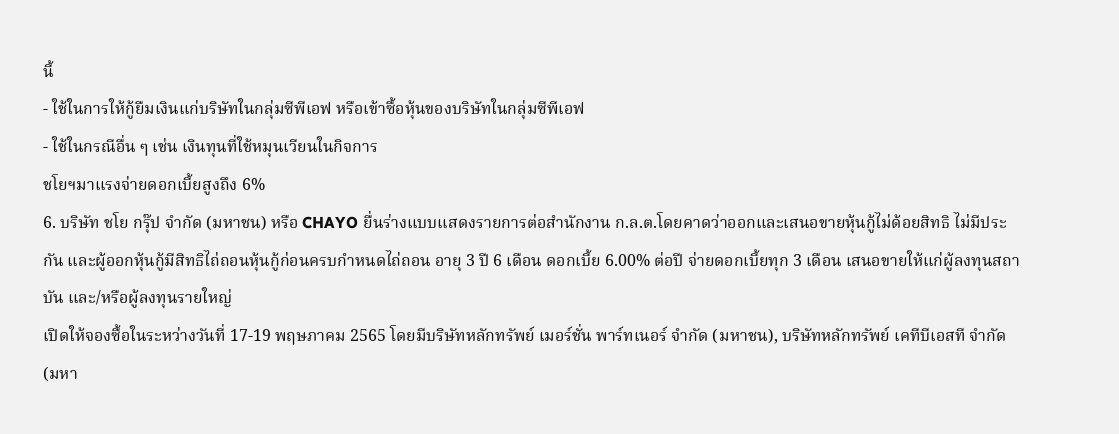นี้
- ใช้ในการให้กู้ยืมเงินแก่บริษัทในกลุ่มซีพีเอฟ หรือเข้าซื้อหุ้นของบริษัทในกลุ่มซีพีเอฟ
- ใช้ในกรณีอื่น ๆ เช่น เงินทุนที่ใช้หมุนเวียนในกิจการ
ชโยฯมาแรงจ่ายดอกเบี้ยสูงถึง 6%
6. บริษัท ชโย กรุ๊ป จำกัด (มหาชน) หรือ CHAYO ยื่นร่างแบบแสดงรายการต่อสำนักงาน ก.ล.ต.โดยคาดว่าออกและเสนอขายหุ้นกู้ไม่ด้อยสิทธิ ไม่มีประกัน และผู้ออกหุ้นกู้มีสิทธิไถ่ถอนหุ้นกู้ก่อนครบกำหนดไถ่ถอน อายุ 3 ปี 6 เดือน ดอกเบี้ย 6.00% ต่อปี จ่ายดอกเบี้ยทุก 3 เดือน เสนอขายให้แก่ผู้ลงทุนสถาบัน และ/หรือผู้ลงทุนรายใหญ่
เปิดให้จองซื้อในระหว่างวันที่ 17-19 พฤษภาคม 2565 โดยมีบริษัทหลักทรัพย์ เมอร์ชั่น พาร์ทเนอร์ จำกัด (มหาชน), บริษัทหลักทรัพย์ เคทีบีเอสที จำกัด (มหา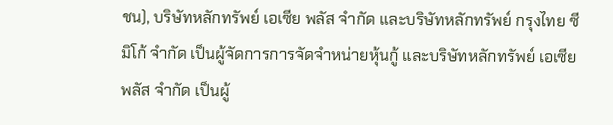ชน), บริษัทหลักทรัพย์ เอเซีย พลัส จำกัด และบริษัทหลักทรัพย์ กรุงไทย ซีมิโก้ จำกัด เป็นผู้จัดการการจัดจำหน่ายหุ้นกู้ และบริษัทหลักทรัพย์ เอเซีย พลัส จำกัด เป็นผู้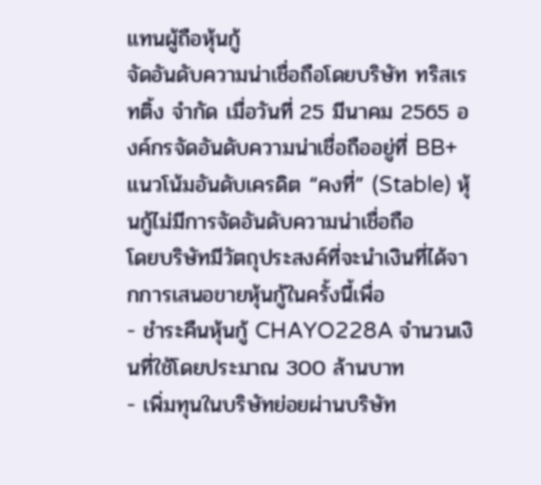แทนผู้ถือหุ้นกู้
จัดอันดับความน่าเชื่อถือโดยบริษัท ทริสเรทติ้ง จำกัด เมื่อวันที่ 25 มีนาคม 2565 องค์กรจัดอันดับความน่าเชื่อถืออยู่ที่ BB+ แนวโน้มอันดับเครดิต “คงที่” (Stable) หุ้นกู้ไม่มีการจัดอันดับความน่าเชื่อถือ
โดยบริษัทมีวัตถุประสงค์ที่จะนำเงินที่ได้จากการเสนอขายหุ้นกู้ในครั้งนี้เพื่อ
- ชำระคืนหุ้นกู้ CHAYO228A จำนวนเงินที่ใช้โดยประมาณ 300 ล้านบาท
- เพิ่มทุนในบริษัทย่อยผ่านบริษัท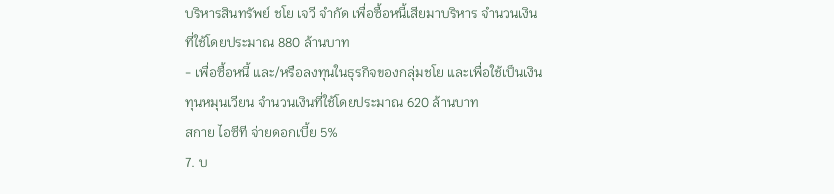บริหารสินทรัพย์ ชโย เจวี จำกัด เพื่อซื้อหนี้เสียมาบริหาร จำนวนเงินที่ใช้โดยประมาณ 880 ล้านบาท
- เพื่อซื้อหนี้ และ/หรือลงทุนในธุรกิจของกลุ่มชโย และเพื่อใช้เป็นเงินทุนหมุนเวียน จำนวนเงินที่ใช้โดยประมาณ 620 ล้านบาท
สกาย ไอซีที จ่ายดอกเบี้ย 5%
7. บ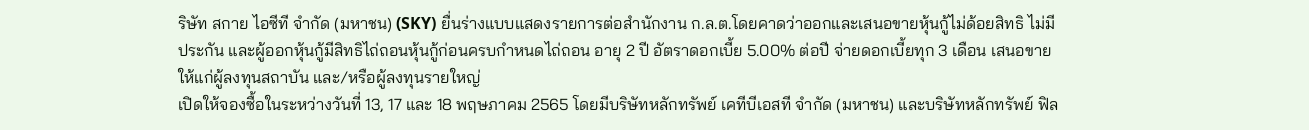ริษัท สกาย ไอซีที จำกัด (มหาชน) (SKY) ยื่นร่างแบบแสดงรายการต่อสำนักงาน ก.ล.ต.โดยคาดว่าออกและเสนอขายหุ้นกู้ไม่ด้อยสิทธิ ไม่มีประกัน และผู้ออกหุ้นกู้มีสิทธิไถ่ถอนหุ้นกู้ก่อนครบกำหนดไถ่ถอน อายุ 2 ปี อัตราดอกเบี้ย 5.00% ต่อปี จ่ายดอกเบี้ยทุก 3 เดือน เสนอขายให้แก่ผู้ลงทุนสถาบัน และ/หรือผู้ลงทุนรายใหญ่
เปิดให้จองซื้อในระหว่างวันที่ 13, 17 และ 18 พฤษภาคม 2565 โดยมีบริษัทหลักทรัพย์ เคทีบีเอสที จำกัด (มหาชน) และบริษัทหลักทรัพย์ ฟิล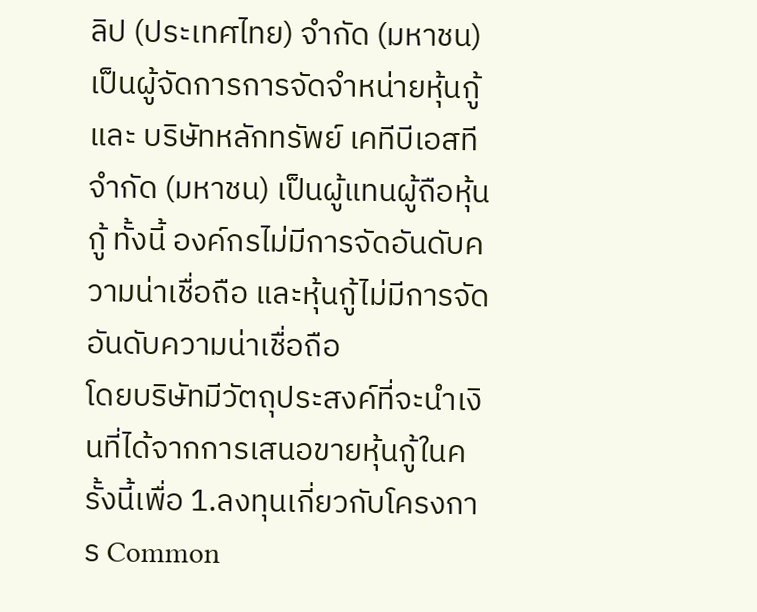ลิป (ประเทศไทย) จำกัด (มหาชน) เป็นผู้จัดการการจัดจำหน่ายหุ้นกู้ และ บริษัทหลักทรัพย์ เคทีบีเอสที จำกัด (มหาชน) เป็นผู้แทนผู้ถือหุ้นกู้ ทั้งนี้ องค์กรไม่มีการจัดอันดับความน่าเชื่อถือ และหุ้นกู้ไม่มีการจัดอันดับความน่าเชื่อถือ
โดยบริษัทมีวัตถุประสงค์ที่จะนำเงินที่ได้จากการเสนอขายหุ้นกู้ในครั้งนี้เพื่อ 1.ลงทุนเกี่ยวกับโครงการ Common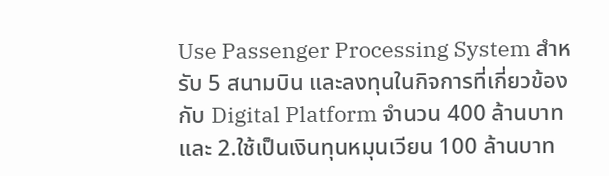Use Passenger Processing System สำหรับ 5 สนามบิน และลงทุนในกิจการที่เกี่ยวข้องกับ Digital Platform จำนวน 400 ล้านบาท และ 2.ใช้เป็นเงินทุนหมุนเวียน 100 ล้านบาท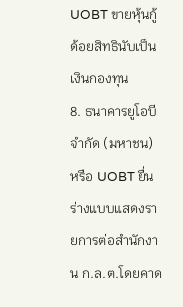UOBT ขายหุ้นกู้ด้อยสิทธินับเป็นเงินกองทุน
8. ธนาคารยูโอบี จำกัด (มหาชน) หรือ UOBT ยื่นร่างแบบแสดงรายการต่อสำนักงาน ก.ล.ต.โดยคาด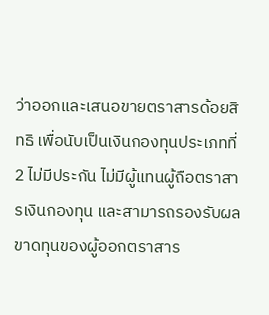ว่าออกและเสนอขายตราสารด้อยสิทธิ เพื่อนับเป็นเงินกองทุนประเภทที่ 2 ไม่มีประกัน ไม่มีผู้แทนผู้ถือตราสารเงินกองทุน และสามารถรองรับผลขาดทุนของผู้ออกตราสาร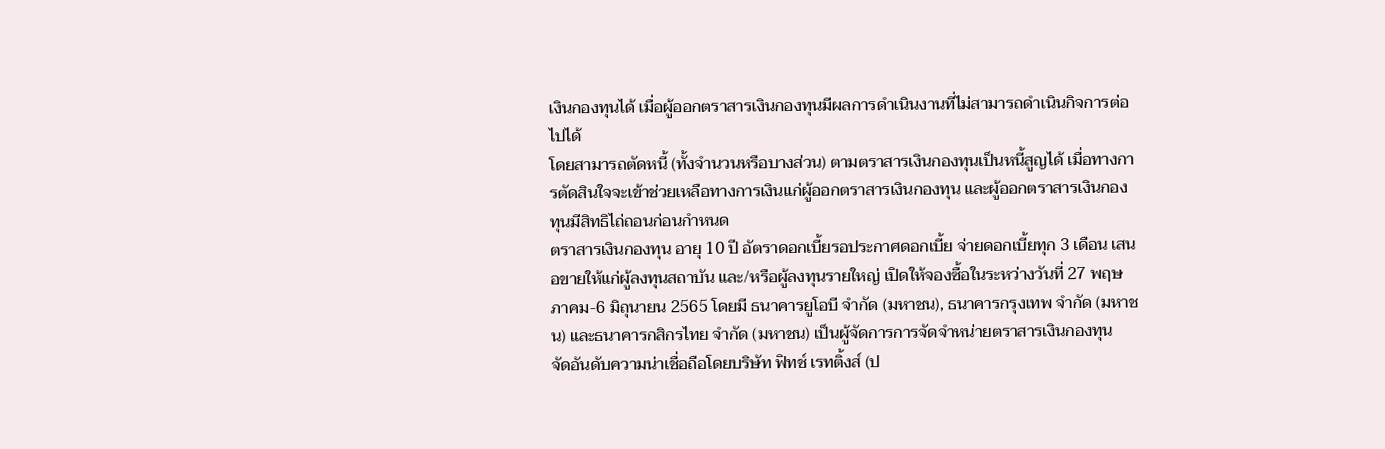เงินกองทุนได้ เมื่อผู้ออกตราสารเงินกองทุนมีผลการดำเนินงานที่ไม่สามารถดำเนินกิจการต่อไปได้
โดยสามารถตัดหนี้ (ทั้งจำนวนหรือบางส่วน) ตามตราสารเงินกองทุนเป็นหนี้สูญได้ เมื่อทางการตัดสินใจจะเข้าช่วยเหลือทางการเงินแก่ผู้ออกตราสารเงินกองทุน และผู้ออกตราสารเงินกองทุนมีสิทธิไถ่ถอนก่อนกำหนด
ตราสารเงินกองทุน อายุ 10 ปี อัตราดอกเบี้ยรอประกาศดอกเบี้ย จ่ายดอกเบี้ยทุก 3 เดือน เสนอขายให้แก่ผู้ลงทุนสถาบัน และ/หรือผู้ลงทุนรายใหญ่ เปิดให้จองซื้อในระหว่างวันที่ 27 พฤษภาคม-6 มิถุนายน 2565 โดยมี ธนาคารยูโอบี จำกัด (มหาชน), ธนาคารกรุงเทพ จำกัด (มหาชน) และธนาคารกสิกรไทย จำกัด (มหาชน) เป็นผู้จัดการการจัดจำหน่ายตราสารเงินกองทุน
จัดอันดับความน่าเชื่อถือโดยบริษัท ฟิทช์ เรทติ้งส์ (ป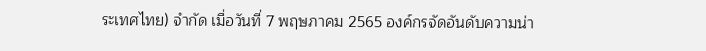ระเทศไทย) จำกัด เมื่อวันที่ 7 พฤษภาคม 2565 องค์กรจัดอันดับความน่า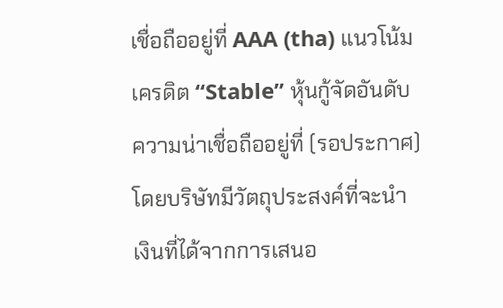เชื่อถืออยู่ที่ AAA (tha) แนวโน้มเครดิต “Stable” หุ้นกู้จัดอันดับความน่าเชื่อถืออยู่ที่ (รอประกาศ)
โดยบริษัทมีวัตถุประสงค์ที่จะนำเงินที่ได้จากการเสนอ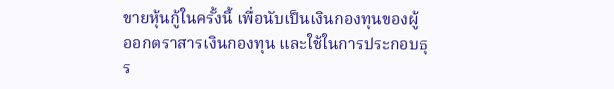ขายหุ้นกู้ในครั้งนี้ เพื่อนับเป็นเงินกองทุนของผู้ออกตราสารเงินกองทุน และใช้ในการประกอบธุร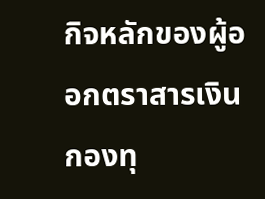กิจหลักของผู้ออกตราสารเงินกองทุ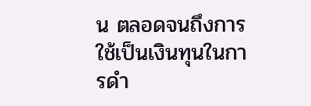น ตลอดจนถึงการใช้เป็นเงินทุนในการดำ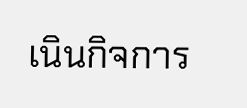เนินกิจการ